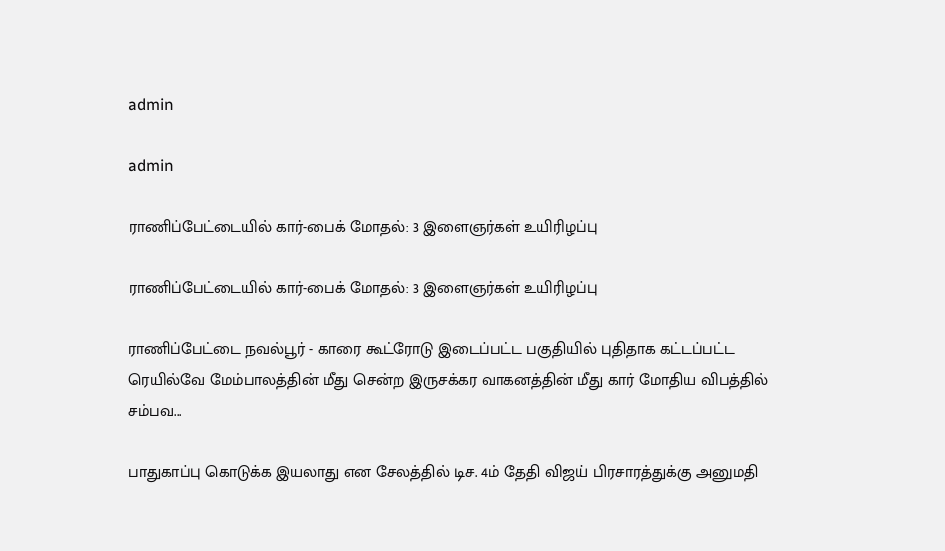admin

admin

ராணிப்பேட்டையில் கார்-பைக் மோதல்: 3 இளைஞர்கள் உயிரிழப்பு

ராணிப்பேட்டையில் கார்-பைக் மோதல்: 3 இளைஞர்கள் உயிரிழப்பு

ராணிப்பேட்டை நவல்பூர் - காரை கூட்ரோடு இடைப்பட்ட பகுதியில் புதிதாக கட்டப்பட்ட ரெயில்வே மேம்பாலத்தின் மீது சென்ற இருசக்கர வாகனத்தின் மீது கார் மோதிய விபத்தில் சம்பவ...

பாதுகாப்பு கொடுக்க இயலாது என சேலத்தில் டிச. 4ம் தேதி விஜய் பிரசாரத்துக்கு அனுமதி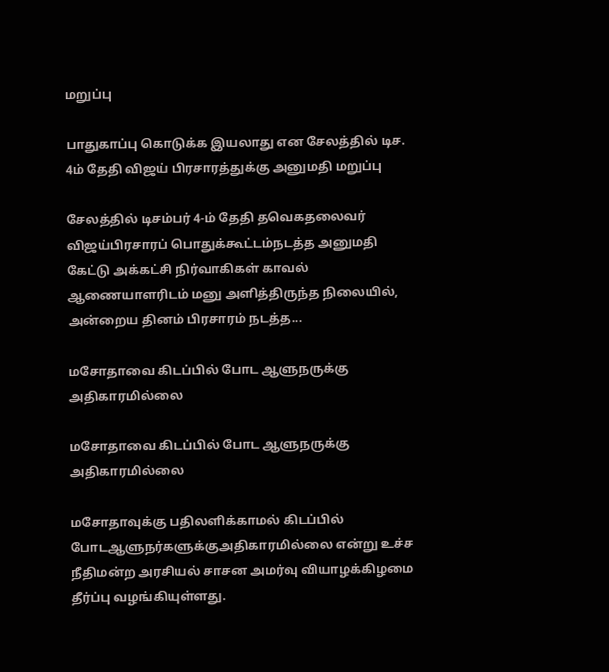மறுப்பு

பாதுகாப்பு கொடுக்க இயலாது என சேலத்தில் டிச. 4ம் தேதி விஜய் பிரசாரத்துக்கு அனுமதி மறுப்பு

சேலத்தில் டிசம்பர் 4-ம் தேதி தவெகதலைவர் விஜய்பிரசாரப் பொதுக்கூட்டம்நடத்த அனுமதி கேட்டு அக்கட்சி நிர்வாகிகள் காவல் ஆணையாளரிடம் மனு அளித்திருந்த நிலையில், அன்றைய தினம் பிரசாரம் நடத்த...

மசோதாவை கிடப்பில் போட ஆளுநருக்கு அதிகாரமில்லை

மசோதாவை கிடப்பில் போட ஆளுநருக்கு அதிகாரமில்லை

மசோதாவுக்கு பதிலளிக்காமல் கிடப்பில் போடஆளுநர்களுக்குஅதிகாரமில்லை என்று உச்ச நீதிமன்ற அரசியல் சாசன அமர்வு வியாழக்கிழமை தீர்ப்பு வழங்கியுள்ளது.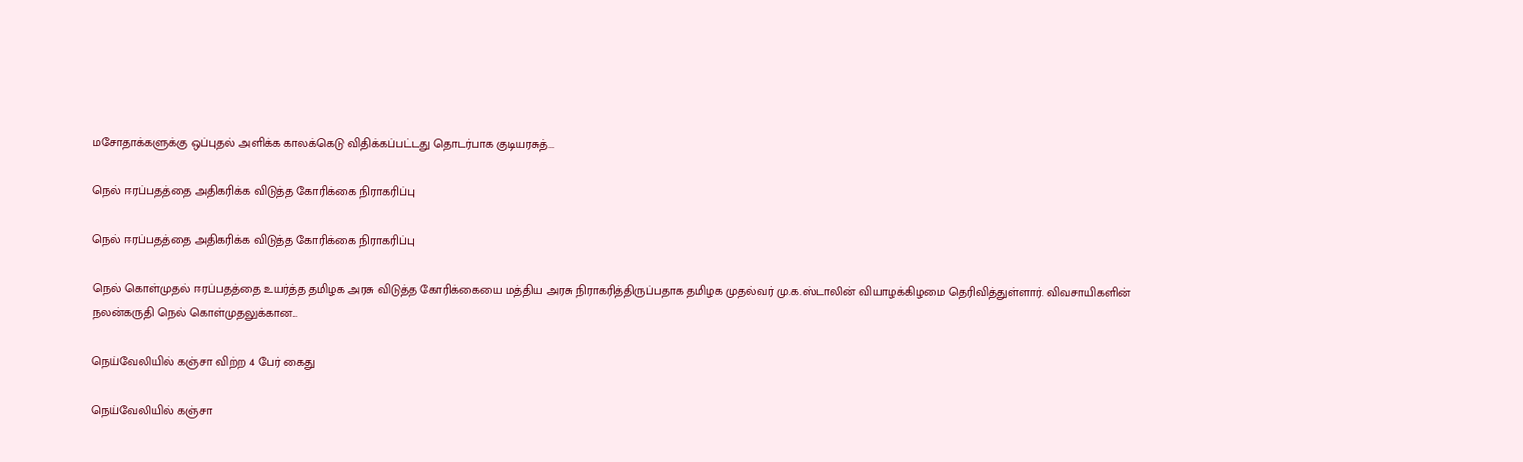மசோதாக்களுக்கு ஒப்புதல் அளிக்க காலக்கெடு விதிக்கப்பட்டது தொடர்பாக குடியரசுத்...

நெல் ஈரப்பதத்தை அதிகரிக்க விடுத்த கோரிக்கை நிராகரிப்பு

நெல் ஈரப்பதத்தை அதிகரிக்க விடுத்த கோரிக்கை நிராகரிப்பு

நெல் கொள்முதல் ஈரப்பதத்தை உயர்த்த தமிழக அரசு விடுத்த கோரிக்கையை மத்திய அரசு நிராகரித்திருப்பதாக தமிழக முதல்வர் மு.க.ஸ்டாலின் வியாழக்கிழமை தெரிவித்துள்ளார். விவசாயிகளின் நலன்கருதி நெல் கொள்முதலுக்கான...

நெய்வேலியில் கஞ்சா விற்ற 4 பேர் கைது

நெய்வேலியில் கஞ்சா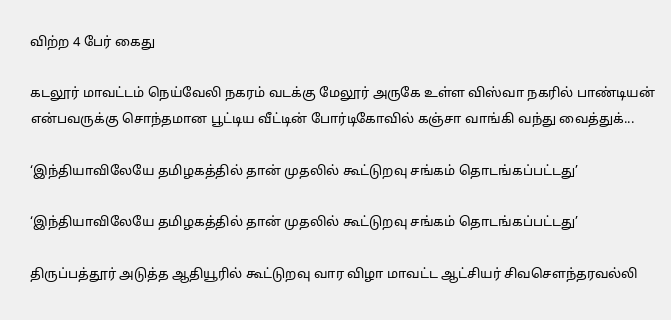விற்ற 4 பேர் கைது

கடலூர் மாவட்டம் நெய்வேலி நகரம் வடக்கு மேலூர் அருகே உள்ள விஸ்வா நகரில் பாண்டியன் என்பவருக்கு சொந்தமான பூட்டிய வீட்டின் போர்டிகோவில் கஞ்சா வாங்கி வந்து வைத்துக்...

‘இந்தியாவிலேயே தமிழகத்தில் தான் முதலில் கூட்டுறவு சங்கம் தொடங்கப்பட்டது’

‘இந்தியாவிலேயே தமிழகத்தில் தான் முதலில் கூட்டுறவு சங்கம் தொடங்கப்பட்டது’

திருப்பத்தூர் அடுத்த ஆதியூரில் கூட்டுறவு வார விழா மாவட்ட ஆட்சியர் சிவசௌந்தரவல்லி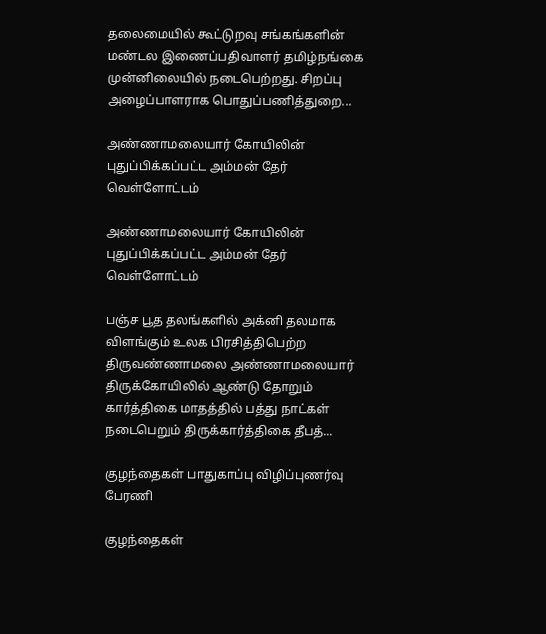தலைமையில் கூட்டுறவு சங்கங்களின் மண்டல இணைப்பதிவாளர் தமிழ்நங்கை முன்னிலையில் நடைபெற்றது. சிறப்பு அழைப்பாளராக பொதுப்பணித்துறை...

அண்ணாமலையார் கோயிலின் புதுப்பிக்கப்பட்ட அம்மன் தேர் வெள்ளோட்டம்

அண்ணாமலையார் கோயிலின் புதுப்பிக்கப்பட்ட அம்மன் தேர் வெள்ளோட்டம்

பஞ்ச பூத தலங்களில் அக்னி தலமாக விளங்கும் உலக பிரசித்திபெற்ற திருவண்ணாமலை அண்ணாமலையார் திருக்கோயிலில் ஆண்டு தோறும் கார்த்திகை மாதத்தில் பத்து நாட்கள் நடைபெறும் திருக்கார்த்திகை தீபத்...

குழந்தைகள் பாதுகாப்பு விழிப்புணர்வு பேரணி

குழந்தைகள்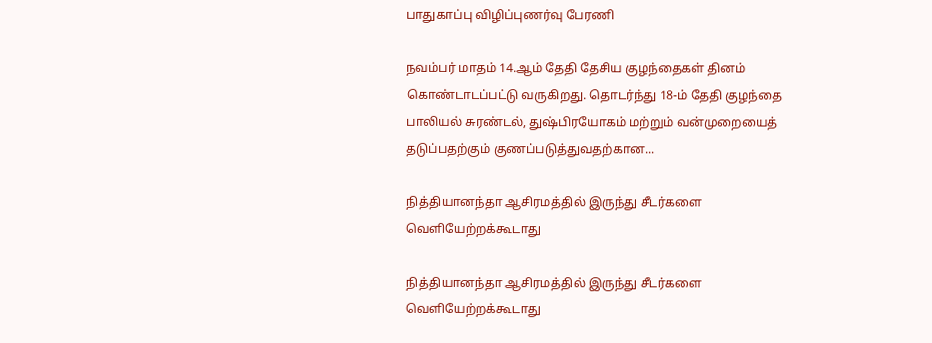பாதுகாப்பு விழிப்புணர்வு பேரணி

நவம்பர் மாதம் 14.ஆம் தேதி தேசிய குழந்தைகள் தினம் கொண்டாடப்பட்டு வருகிறது. தொடர்ந்து 18-ம் தேதி குழந்தை பாலியல் சுரண்டல், துஷ்பிரயோகம் மற்றும் வன்முறையைத் தடுப்பதற்கும் குணப்படுத்துவதற்கான...

நித்தியானந்தா ஆசிரமத்தில் இருந்து சீடர்களை வெளியேற்றக்கூடாது

நித்தியானந்தா ஆசிரமத்தில் இருந்து சீடர்களை வெளியேற்றக்கூடாது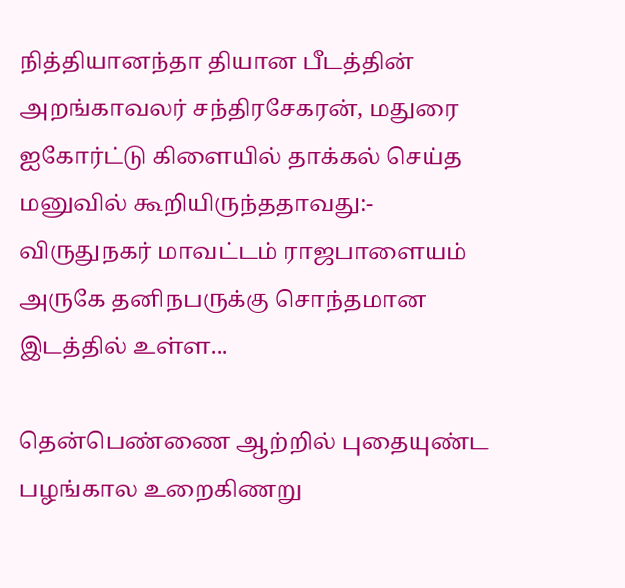நித்தியானந்தா தியான பீடத்தின் அறங்காவலர் சந்திரசேகரன், மதுரை ஐகோர்ட்டு கிளையில் தாக்கல் செய்த மனுவில் கூறியிருந்ததாவது:- விருதுநகர் மாவட்டம் ராஜபாளையம் அருகே தனிநபருக்கு சொந்தமான இடத்தில் உள்ள...

தென்பெண்ணை ஆற்றில் புதையுண்ட பழங்கால உறைகிணறு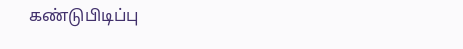கண்டுபிடிப்பு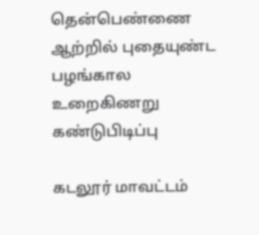தென்பெண்ணை ஆற்றில் புதையுண்ட பழங்கால உறைகிணறு கண்டுபிடிப்பு

கடலூர் மாவட்டம்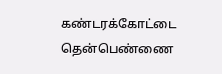கண்டரக்கோட்டை தென்பெண்ணை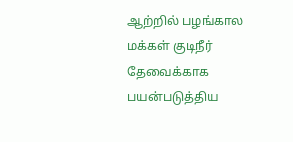ஆற்றில் பழங்கால மக்கள் குடிநீர் தேவைக்காக பயன்படுத்திய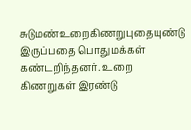சுடுமண்உறைகிணறுபுதையுண்டு இருப்பதை பொதுமக்கள் கண்டறிந்தனர். உறை கிணறுகள் இரண்டு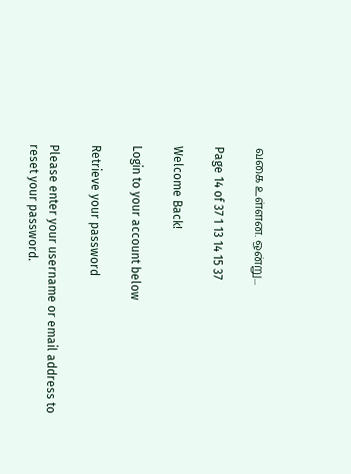வகை உள்ளன. ஒன்று...

Page 14 of 37 1 13 14 15 37

Welcome Back!

Login to your account below

Retrieve your password

Please enter your username or email address to reset your password.